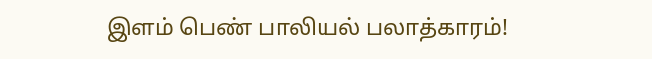இளம் பெண் பாலியல் பலாத்காரம்!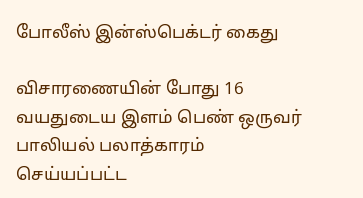போலீஸ் இன்ஸ்பெக்டர் கைது

விசாரணையின் போது 16 வயதுடைய இளம் பெண் ஒருவர் பாலியல் பலாத்காரம் செய்யப்பட்ட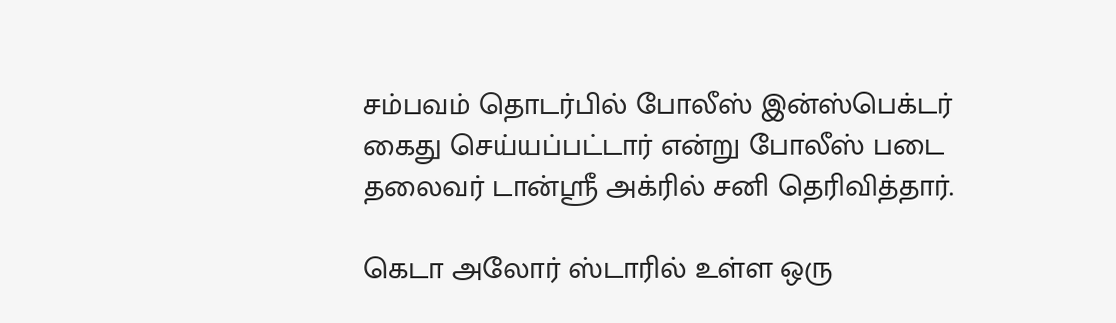சம்பவம் தொடர்பில் போலீஸ் இன்ஸ்பெக்டர் கைது செய்யப்பட்டார் என்று போலீஸ் படை தலைவர் டான்ஸ்ரீ அக்ரில் சனி தெரிவித்தார்.

கெடா அலோர் ஸ்டாரில் உள்ள ஒரு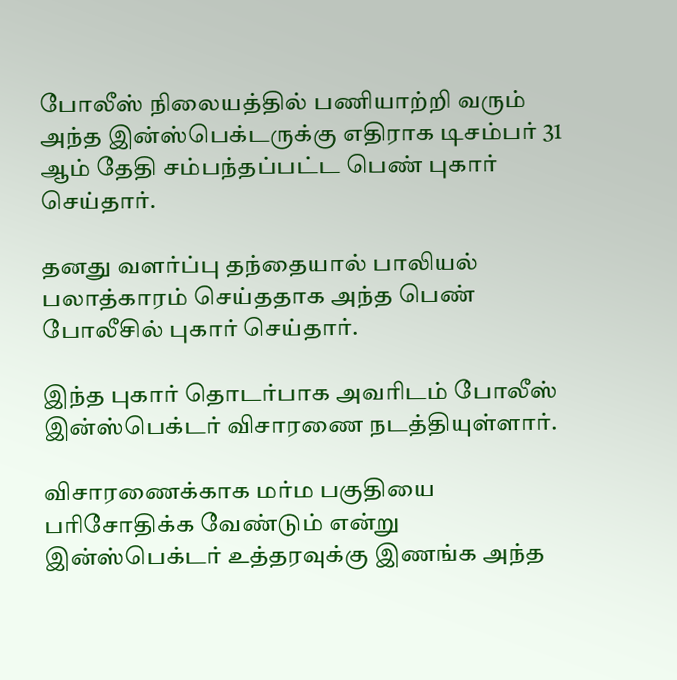போலீஸ் நிலையத்தில் பணியாற்றி வரும் அந்த இன்ஸ்பெக்டருக்கு எதிராக டிசம்பர் 31 ஆம் தேதி சம்பந்தப்பட்ட பெண் புகார் செய்தார்.

தனது வளர்ப்பு தந்தையால் பாலியல் பலாத்காரம் செய்ததாக அந்த பெண் போலீசில் புகார் செய்தார்.

இந்த புகார் தொடர்பாக அவரிடம் போலீஸ் இன்ஸ்பெக்டர் விசாரணை நடத்தியுள்ளார்.

விசாரணைக்காக மர்ம பகுதியை பரிசோதிக்க வேண்டும் என்று இன்ஸ்பெக்டர் உத்தரவுக்கு இணங்க அந்த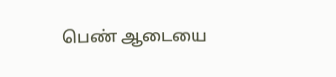பெண் ஆடையை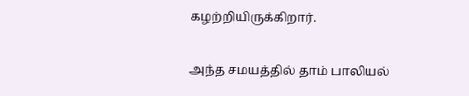கழற்றியிருக்கிறார்.

அந்த சமயத்தில் தாம் பாலியல்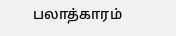பலாத்காரம்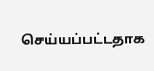செய்யப்பட்டதாக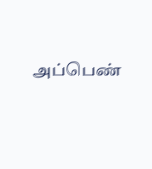அப்பெண்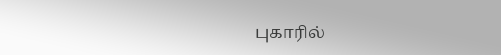புகாரில்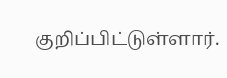குறிப்பிட்டுள்ளார்.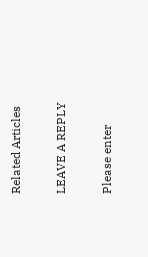Related Articles

LEAVE A REPLY

Please enter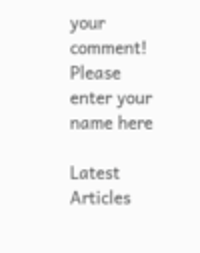your comment!
Please enter your name here

Latest Articles